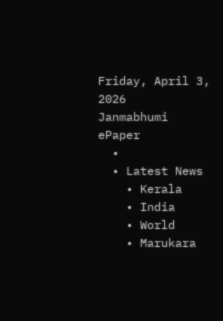Friday, April 3, 2026
Janmabhumi
ePaper
  •
  • Latest News
    • Kerala
    • India
    • World
    • Marukara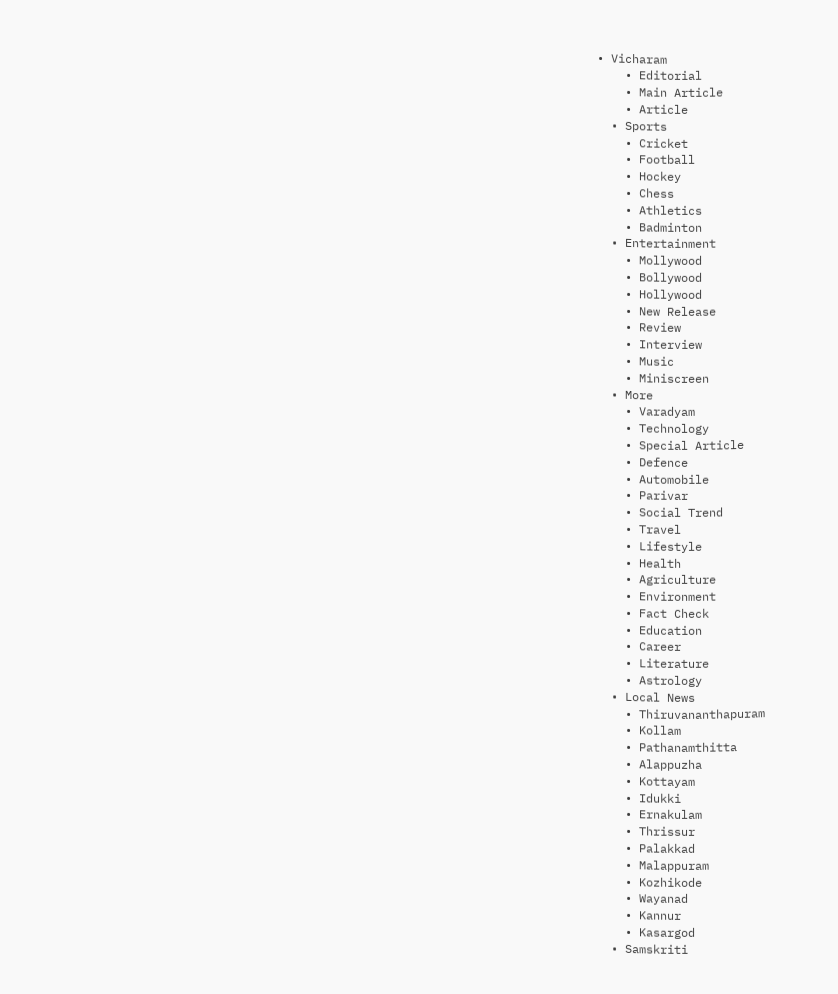• Vicharam
    • Editorial
    • Main Article
    • Article
  • Sports
    • Cricket
    • Football
    • Hockey
    • Chess
    • Athletics
    • Badminton
  • Entertainment
    • Mollywood
    • Bollywood
    • Hollywood
    • New Release
    • Review
    • Interview
    • Music
    • Miniscreen
  • More
    • Varadyam
    • Technology
    • Special Article
    • Defence
    • Automobile
    • Parivar
    • Social Trend
    • Travel
    • Lifestyle
    • Health
    • Agriculture
    • Environment
    • Fact Check
    • Education
    • Career
    • Literature
    • Astrology
  • Local News
    • Thiruvananthapuram
    • Kollam
    • Pathanamthitta
    • Alappuzha
    • Kottayam
    • Idukki
    • Ernakulam
    • Thrissur
    • Palakkad
    • Malappuram
    • Kozhikode
    • Wayanad
    • Kannur
    • Kasargod
  • Samskriti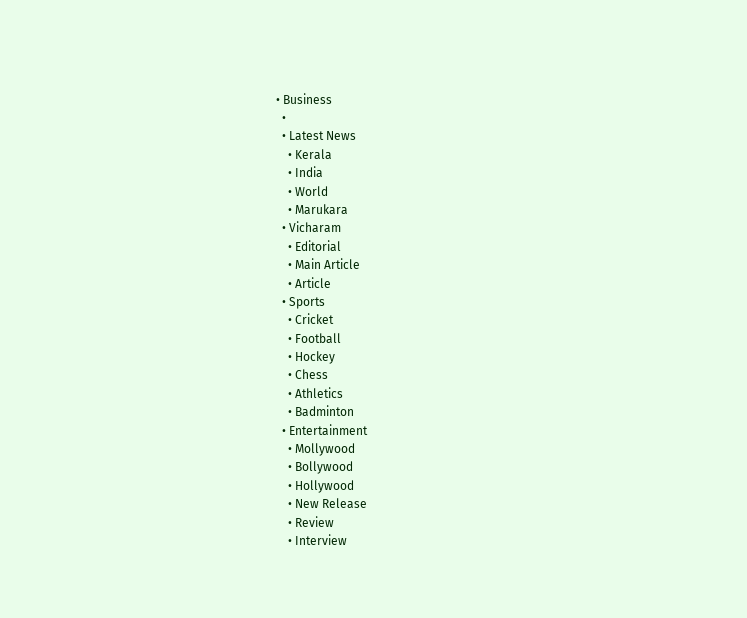• Business
  •
  • Latest News
    • Kerala
    • India
    • World
    • Marukara
  • Vicharam
    • Editorial
    • Main Article
    • Article
  • Sports
    • Cricket
    • Football
    • Hockey
    • Chess
    • Athletics
    • Badminton
  • Entertainment
    • Mollywood
    • Bollywood
    • Hollywood
    • New Release
    • Review
    • Interview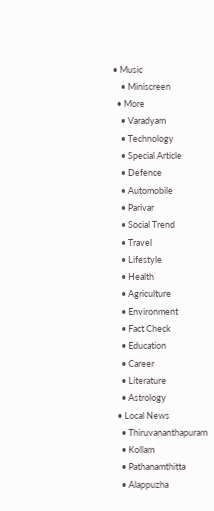• Music
    • Miniscreen
  • More
    • Varadyam
    • Technology
    • Special Article
    • Defence
    • Automobile
    • Parivar
    • Social Trend
    • Travel
    • Lifestyle
    • Health
    • Agriculture
    • Environment
    • Fact Check
    • Education
    • Career
    • Literature
    • Astrology
  • Local News
    • Thiruvananthapuram
    • Kollam
    • Pathanamthitta
    • Alappuzha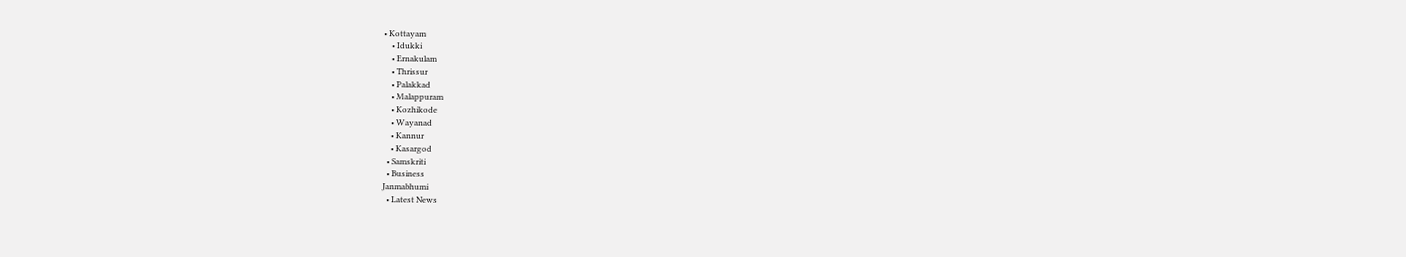• Kottayam
    • Idukki
    • Ernakulam
    • Thrissur
    • Palakkad
    • Malappuram
    • Kozhikode
    • Wayanad
    • Kannur
    • Kasargod
  • Samskriti
  • Business
Janmabhumi
  • Latest News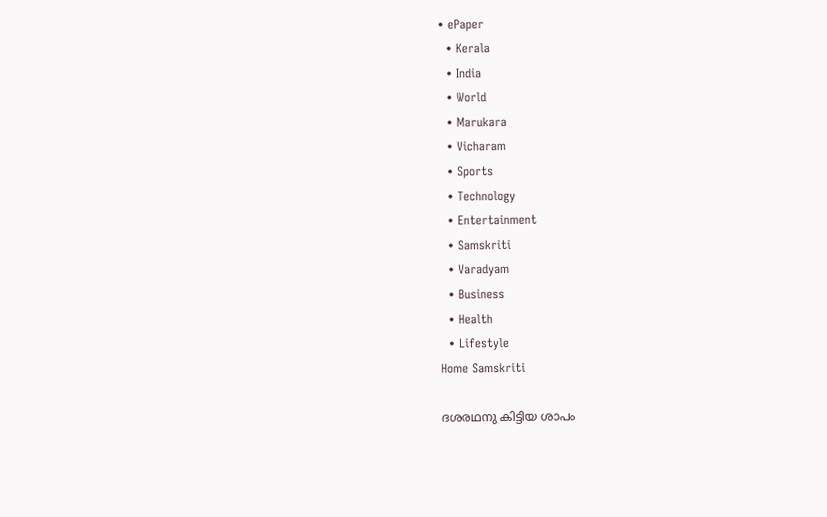• ePaper
  • Kerala
  • India
  • World
  • Marukara
  • Vicharam
  • Sports
  • Technology
  • Entertainment
  • Samskriti
  • Varadyam
  • Business
  • Health
  • Lifestyle
Home Samskriti

ദശരഥനു കിട്ടിയ ശാപം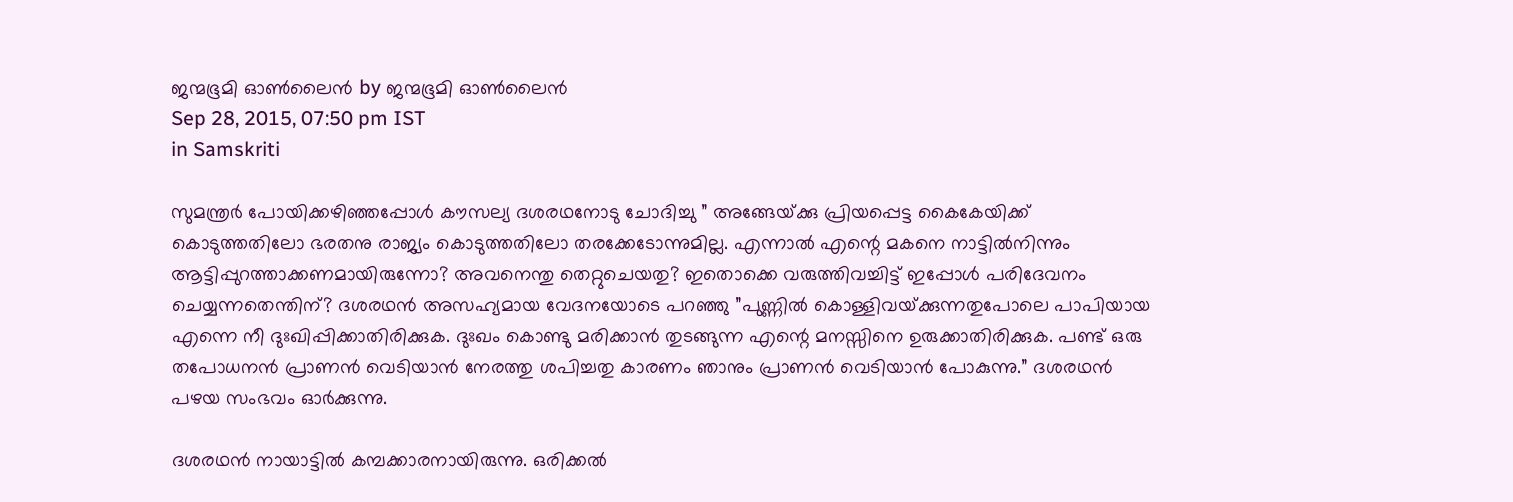ജന്മഭൂമി ഓണ്‍ലൈന്‍ by ജന്മഭൂമി ഓണ്‍ലൈന്‍
Sep 28, 2015, 07:50 pm IST
in Samskriti

സുമന്ത്രര്‍ പോയിക്കഴിഞ്ഞപ്പോള്‍ കൗസല്യ ദശരഥനോടു ചോദിച്ചു ” അങ്ങേയ്‌ക്കു പ്രിയപ്പെട്ട കൈകേയിക്ക് കൊടുത്തതിലോ ഭരതനു രാജ്യം കൊടുത്തതിലോ തരക്കേടോന്നുമില്ല. എന്നാല്‍ എന്റെ മകനെ നാട്ടില്‍നിന്നും ആട്ടിപ്പുറത്താക്കണമായിരുന്നോ? അവനെന്തു തെറ്റുചെയതു? ഇതൊക്കെ വരുത്തിവച്ചിട്ട് ഇപ്പോള്‍ പരിദേവനം ചെയ്യന്നതെന്തിന്? ദശരഥന്‍ അസഹ്യമായ വേദനയോടെ പറഞ്ഞു ”പുണ്ണില്‍ കൊള്ളിവയ്‌ക്കുന്നതുപോലെ പാപിയായ എന്നെ നീ ദുഃഖിപ്പിക്കാതിരിക്കുക. ദുഃഖം കൊണ്ടു മരിക്കാന്‍ തുടങ്ങുന്ന എന്റെ മനസ്സിനെ ഉരുക്കാതിരിക്കുക. പണ്ട് ഒരു തപോധനന്‍ പ്രാണന്‍ വെടിയാന്‍ നേരത്തു ശപിച്ചതു കാരണം ഞാനും പ്രാണന്‍ വെടിയാന്‍ പോകുന്നു.” ദശരഥന്‍ പഴയ സംഭവം ഓര്‍ക്കുന്നു.

ദശരഥന്‍ നായാട്ടില്‍ കമ്പക്കാരനായിരുന്നു. ഒരിക്കല്‍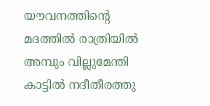യൗവനത്തിന്റെ മദത്തില്‍ രാത്രിയില്‍ അമ്പും വില്ലുമേന്തി കാട്ടില്‍ നദീതീരത്തു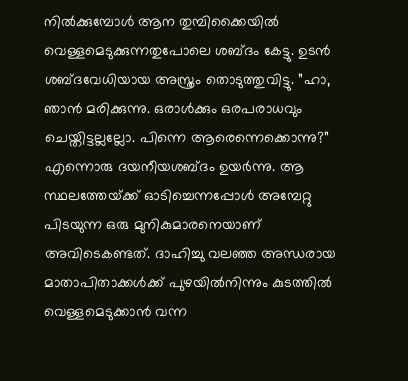നില്‍ക്കുമ്പോള്‍ ആന തുമ്പിക്കൈയില്‍ വെള്ളമെടുക്കുന്നതുപോലെ ശബ്ദം കേട്ടു. ഉടന്‍ ശബ്ദവേധിയായ അസ്ത്രം തൊടുത്തുവിട്ടു. ”ഹാ, ഞാന്‍ മരിക്കുന്നു. ഒരാള്‍ക്കും ഒരപരാധവും ചെയ്തിട്ടല്ലല്ലോ. പിന്നെ ആരെന്നെക്കൊന്നു?” എന്നൊരു ദയനീയശബ്ദം ഉയര്‍ന്നു. ആ സ്ഥലത്തേയ്‌ക്ക് ഓടിച്ചെന്നപ്പോള്‍ അമ്പേറ്റു പിടയുന്ന ഒരു മുനികുമാരനെയാണ് അവിടെകണ്ടത്. ദാഹിച്ചു വലഞ്ഞ അന്ധരായ മാതാപിതാക്കള്‍ക്ക് പുഴയില്‍നിന്നും കുടത്തില്‍ വെള്ളമെടുക്കാന്‍ വന്ന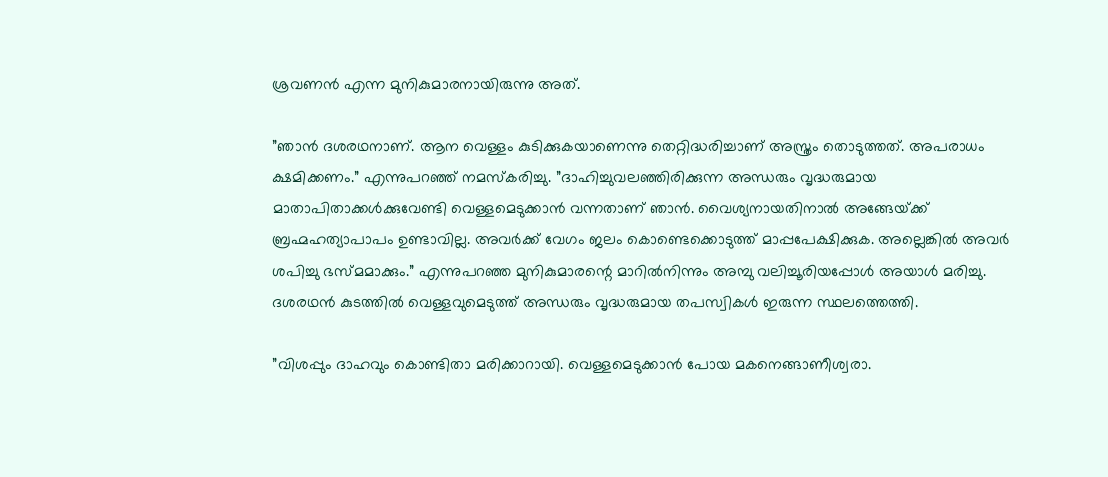ശ്രവണന്‍ എന്ന മുനികുമാരനായിരുന്നു അത്.

”ഞാന്‍ ദശരഥനാണ്. ആന വെള്ളം കുടിക്കുകയാണെന്നു തെറ്റിദ്ധരിച്ചാണ് അസ്ത്രം തൊടുത്തത്. അപരാധം ക്ഷമിക്കണം.” എന്നുപറഞ്ഞ് നമസ്‌കരിച്ചു. ”ദാഹിച്ചുവലഞ്ഞിരിക്കുന്ന അന്ധരും വൃദ്ധരുമായ മാതാപിതാക്കള്‍ക്കുവേണ്ടി വെള്ളമെടുക്കാന്‍ വന്നതാണ് ഞാന്‍. വൈശ്യനായതിനാല്‍ അങ്ങേയ്‌ക്ക് ബ്രഹ്മഹത്യാപാപം ഉണ്ടാവില്ല. അവര്‍ക്ക് വേഗം ജലം കൊണ്ടെക്കൊടുത്ത് മാപ്പപേക്ഷിക്കുക. അല്ലെങ്കില്‍ അവര്‍ ശപിച്ചു ഭസ്മമാക്കും.” എന്നുപറഞ്ഞ മുനികുമാരന്റെ മാറില്‍നിന്നും അമ്പു വലിച്ചൂരിയപ്പോള്‍ അയാള്‍ മരിച്ചു. ദശരഥന്‍ കുടത്തില്‍ വെള്ളവുമെടുത്ത് അന്ധരും വൃദ്ധരുമായ തപസ്വികള്‍ ഇരുന്ന സ്ഥലത്തെത്തി.

”വിശപ്പും ദാഹവും കൊണ്ടിതാ മരിക്കാറായി. വെള്ളമെടുക്കാന്‍ പോയ മകനെങ്ങാണീശ്വരാ.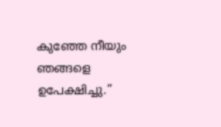കുഞ്ഞേ നീയും ഞങ്ങളെ ഉപേക്ഷിച്ചു.”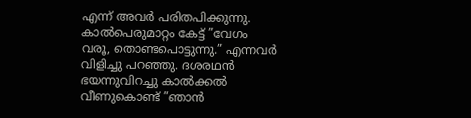എന്ന് അവര്‍ പരിതപിക്കുന്നു. കാല്‍പെരുമാറ്റം കേട്ട് ”വേഗം വരൂ, തൊണ്ടപൊട്ടുന്നു.” എന്നവര്‍ വിളിച്ചു പറഞ്ഞു. ദശരഥന്‍ ഭയന്നുവിറച്ചു കാല്‍ക്കല്‍ വീണുകൊണ്ട് ”ഞാന്‍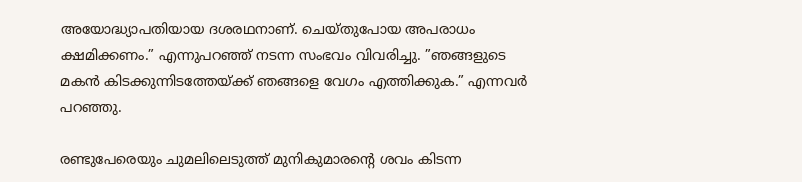അയോദ്ധ്യാപതിയായ ദശരഥനാണ്. ചെയ്തുപോയ അപരാധം ക്ഷമിക്കണം.” എന്നുപറഞ്ഞ് നടന്ന സംഭവം വിവരിച്ചു. ”ഞങ്ങളുടെ മകന്‍ കിടക്കുന്നിടത്തേയ്‌ക്ക് ഞങ്ങളെ വേഗം എത്തിക്കുക.” എന്നവര്‍ പറഞ്ഞു.

രണ്ടുപേരെയും ചുമലിലെടുത്ത് മുനികുമാരന്റെ ശവം കിടന്ന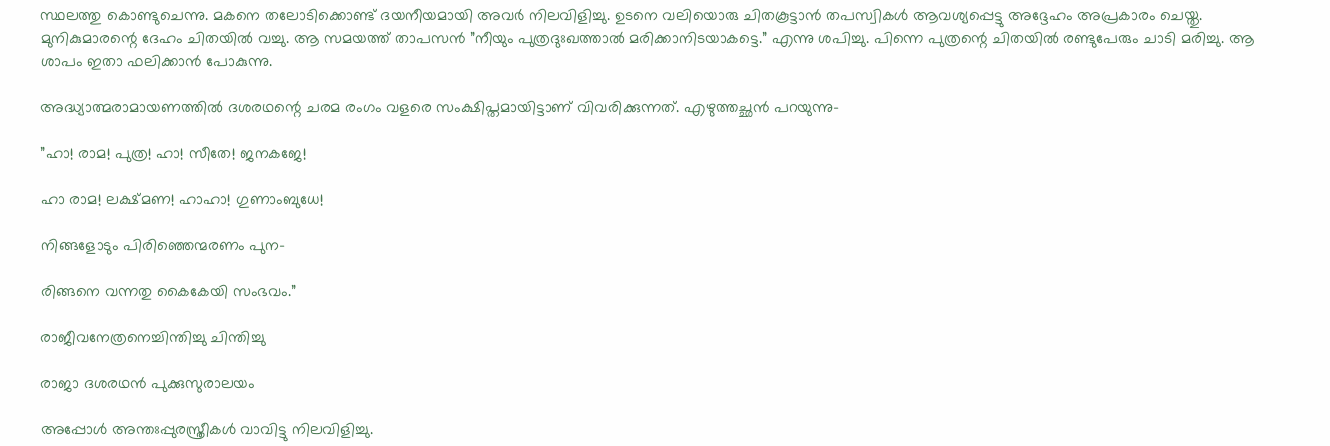സ്ഥലത്തു കൊണ്ടുചെന്നു. മകനെ തലോടിക്കൊണ്ട് ദയനീയമായി അവര്‍ നിലവിളിച്ചു. ഉടനെ വലിയൊരു ചിതകൂട്ടാന്‍ തപസ്വികള്‍ ആവശ്യപ്പെട്ടു അദ്ദേഹം അപ്രകാരം ചെയ്തു. മുനികുമാരന്റെ ദേഹം ചിതയില്‍ വച്ചു. ആ സമയത്ത് താപസന്‍ ”നീയും പുത്രദുഃഖത്താല്‍ മരിക്കാനിടയാകട്ടെ.” എന്നു ശപിച്ചു. പിന്നെ പുത്രന്റെ ചിതയില്‍ രണ്ടുപേരും ചാടി മരിച്ചു. ആ ശാപം ഇതാ ഫലിക്കാന്‍ പോകുന്നു.

അദ്ധ്യാത്മരാമായണത്തില്‍ ദശരഥന്റെ ചരമ രംഗം വളരെ സംക്ഷിപ്തമായിട്ടാണ് വിവരിക്കുന്നത്. എഴുത്തച്ഛന്‍ പറയുന്നു-

”ഹാ! രാമ! പുത്ര! ഹാ! സീതേ! ജനകജേ!

ഹാ രാമ! ലക്ഷ്മണ! ഹാഹാ! ഗുണാംബുധേ!

നിങ്ങളോടും പിരിഞ്ഞെന്മരണം പുന-

രിങ്ങനെ വന്നതു കൈകേയി സംഭവം.”

രാജീവനേത്രനെച്ചിന്തിച്ചു ചിന്തിച്ചു

രാജാ ദശരഥന്‍ പുക്കുസുരാലയം

അപ്പോള്‍ അന്തഃപ്പുരസ്ത്രീകള്‍ വാവിട്ടു നിലവിളിച്ചു.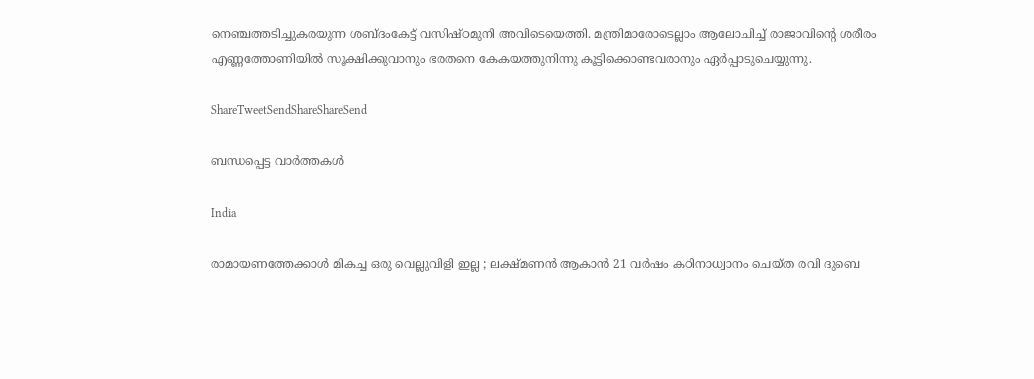നെഞ്ചത്തടിച്ചുകരയുന്ന ശബ്ദംകേട്ട് വസിഷ്ഠമുനി അവിടെയെത്തി. മന്ത്രിമാരോടെല്ലാം ആലോചിച്ച് രാജാവിന്റെ ശരീരം എണ്ണത്തോണിയില്‍ സൂക്ഷിക്കുവാനും ഭരതനെ കേകയത്തുനിന്നു കൂട്ടിക്കൊണ്ടവരാനും ഏര്‍പ്പാടുചെയ്യുന്നു.

ShareTweetSendShareShareSend

ബന്ധപ്പെട്ട വാര്‍ത്തകള്‍

India

രാമായണത്തേക്കാൾ മികച്ച ഒരു വെല്ലുവിളി ഇല്ല ; ലക്ഷ്മണൻ ആകാൻ 21 വർഷം കഠിനാധ്വാനം ചെയ്ത രവി ദുബെ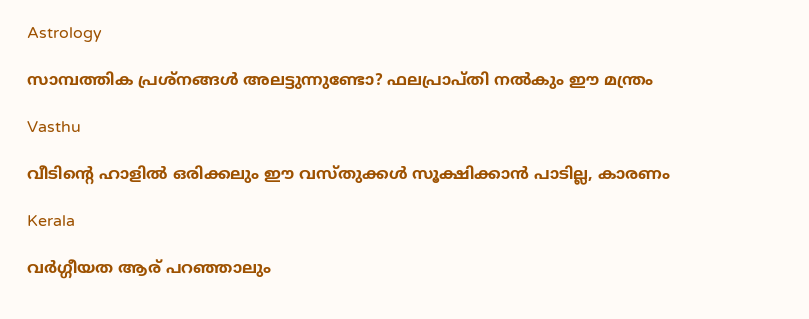Astrology

സാമ്പത്തിക പ്രശ്നങ്ങൾ അലട്ടുന്നുണ്ടോ? ഫലപ്രാപ്തി നൽകും ഈ മന്ത്രം

Vasthu

വീടിന്റെ ഹാളിൽ ഒരിക്കലും ഈ വസ്തുക്കൾ സൂക്ഷിക്കാൻ പാടില്ല, കാരണം

Kerala

വര്‍ഗ്ഗീയത ആര് പറഞ്ഞാലും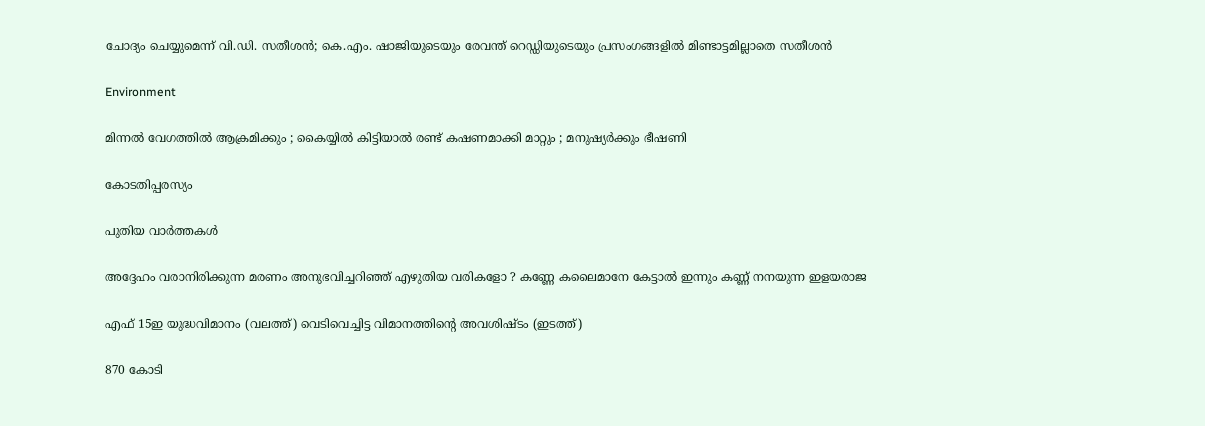ചോദ്യം ചെയ്യുമെന്ന് വി.ഡി. സതീശന്‍; കെ.എം. ഷാജിയുടെയും രേവന്ത് റെഡ്ഡിയുടെയും പ്രസംഗങ്ങളില്‍ മിണ്ടാട്ടമില്ലാതെ സതീശന്‍

Environment

മിന്നൽ വേഗത്തില്‍ ആക്രമിക്കും ; കൈയ്യിൽ കിട്ടിയാൽ രണ്ട് കഷണമാക്കി മാറ്റും ; മനുഷ്യർക്കും ഭീഷണി

കോടതിപ്പരസ്യം

പുതിയ വാര്‍ത്തകള്‍

അദ്ദേഹം വരാനിരിക്കുന്ന മരണം അനുഭവിച്ചറിഞ്ഞ് എഴുതിയ വരികളോ ? കണ്ണേ കലൈമാനേ കേട്ടാൽ ഇന്നും കണ്ണ് നനയുന്ന ഇളയരാജ

എഫ് 15ഇ യുദ്ധവിമാനം (വലത്ത്) വെടിവെച്ചിട്ട വിമാനത്തിന്‍റെ അവശിഷ്ടം (ഇടത്ത്)

870 കോടി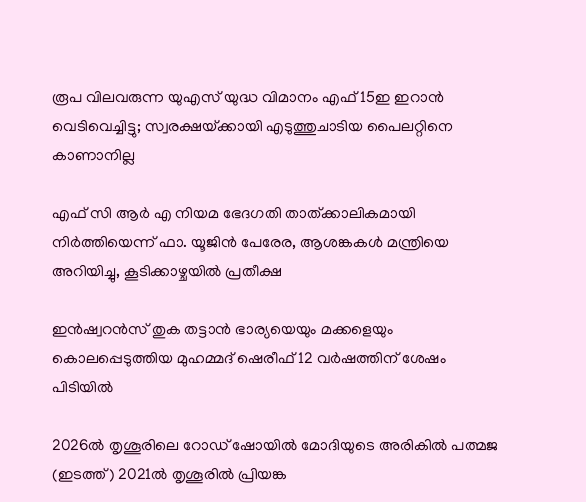രൂപ വിലവരുന്ന യുഎസ് യുദ്ധ വിമാനം എഫ് 15ഇ ഇറാന്‍ വെടിവെച്ചിട്ടു; സ്വരക്ഷയ്‌ക്കായി എടുത്തുചാടിയ പൈലറ്റിനെ കാണാനില്ല

എഫ് സി ആര്‍ എ നിയമ ഭേദഗതി താത്ക്കാലികമായി നിര്‍ത്തിയെന്ന് ഫാ. യൂജിന്‍ പേരേര, ആശങ്കകള്‍ മന്ത്രിയെ അറിയിച്ചു, കൂടിക്കാഴ്ചയില്‍ പ്രതീക്ഷ

ഇന്‍ഷ്വറന്‍സ് തുക തട്ടാന്‍ ഭാര്യയെയും മക്കളെയും കൊലപ്പെടുത്തിയ മുഹമ്മദ് ഷെരീഫ് 12 വര്‍ഷത്തിന് ശേഷം പിടിയില്‍

2026ല്‍ തൃശൂരിലെ റോ‍ഡ് ഷോയില്‍ മോദിയുടെ അരികില്‍ പത്മജ (ഇടത്ത്) 2021ല്‍ തൃശൂരില്‍ പ്രിയങ്ക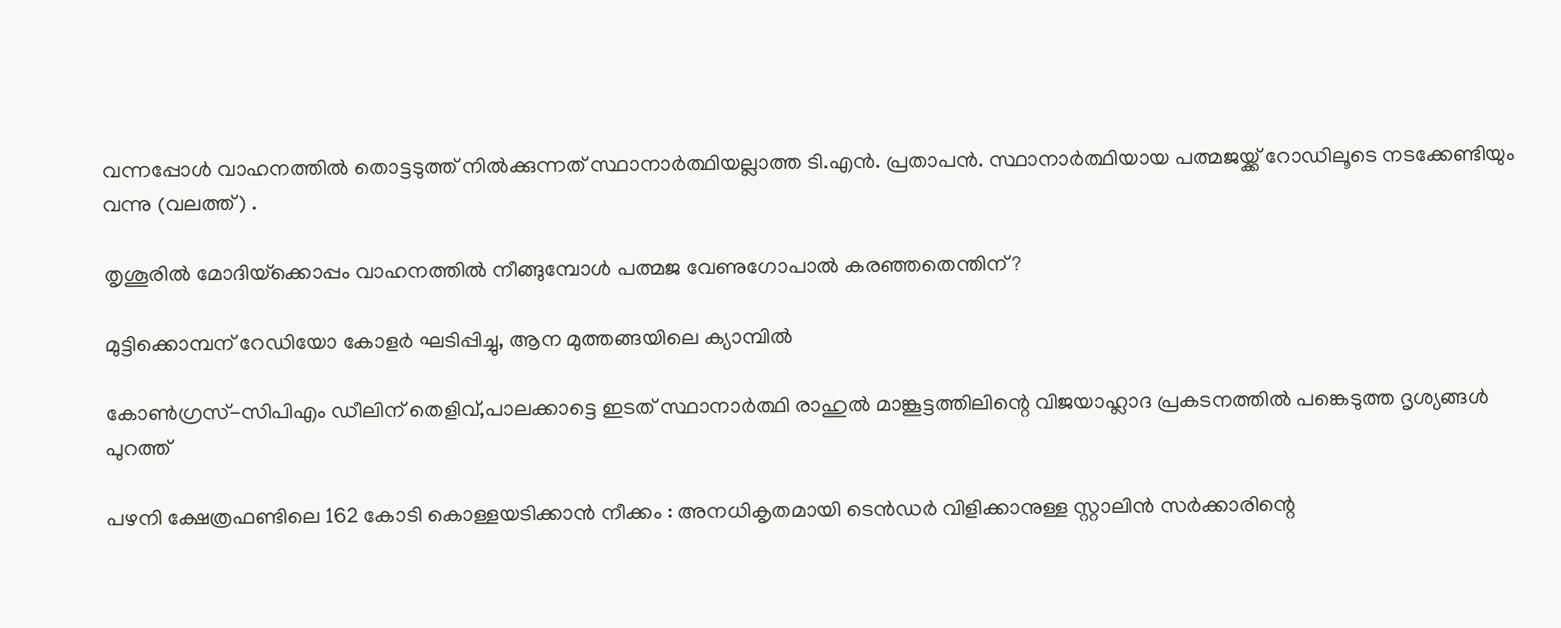വന്നപ്പോള്‍ വാഹനത്തില്‍ തൊട്ടടുത്ത് നില്‍ക്കുന്നത് സ്ഥാനാര്‍ത്ഥിയല്ലാത്ത ടി.എന്‍. പ്രതാപന്‍. സ്ഥാനാര്‍ത്ഥിയായ പത്മജയ്ക്ക് റോഡിലൂടെ നടക്കേണ്ടിയും വന്നു (വലത്ത്) .

തൃശൂരില്‍ മോദിയ്‌ക്കൊപ്പം വാഹനത്തില്‍ നീങ്ങുമ്പോള്‍ പത്മജ വേണുഗോപാല്‍ കരഞ്ഞതെന്തിന്?

മുട്ടിക്കൊമ്പന് റേഡിയോ കോളര്‍ ഘടിപ്പിച്ചു, ആന മുത്തങ്ങയിലെ ക്യാമ്പില്‍

കോണ്‍ഗ്രസ്-സിപിഎം ഡീലിന് തെളിവ്,പാലക്കാട്ടെ ഇടത് സ്ഥാനാര്‍ത്ഥി രാഹുല്‍ മാങ്കൂട്ടത്തിലിന്റെ വിജയാഹ്ലാദ പ്രകടനത്തില്‍ പങ്കെടുത്ത ദൃശ്യങ്ങള്‍ പുറത്ത്

പഴനി ക്ഷേത്രഫണ്ടിലെ 162 കോടി കൊള്ളയടിക്കാൻ നീക്കം : അനധികൃതമായി ടെൻഡർ വിളിക്കാനുള്ള സ്റ്റാലിൻ സർക്കാരിന്റെ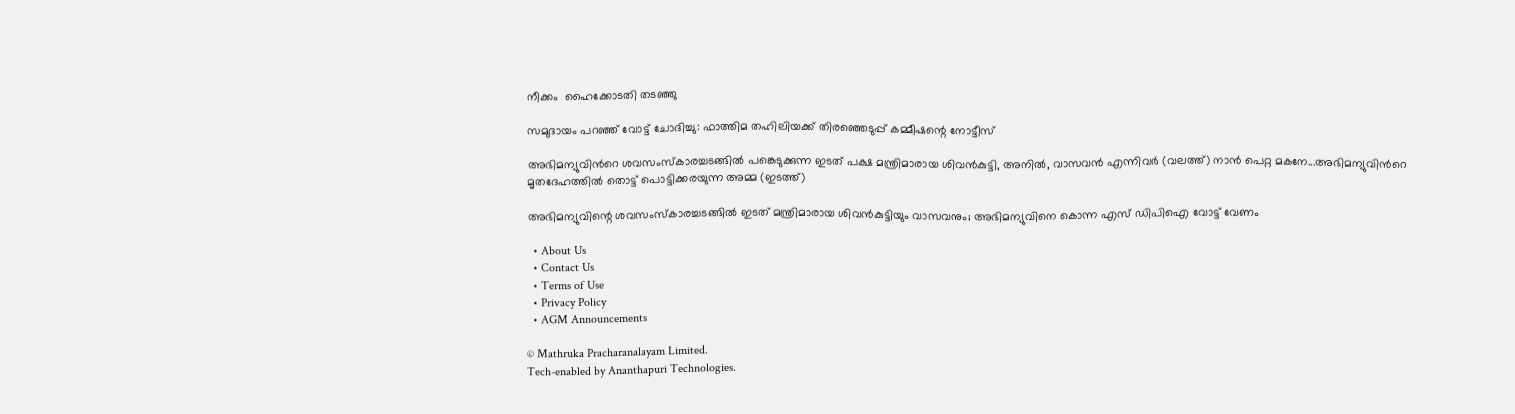നീക്കം  ഹൈക്കോടതി തടഞ്ഞു

സമുദായം പറഞ്ഞ് വോട്ട് ചോദിച്ചു: ഫാത്തിമ തഹിലിയക്ക് തിരഞ്ഞെടുപ്പ് കമ്മീഷന്റെ നോട്ടീസ്

അഭിമന്യുവിന്‍റെ ശവസംസ്കാരച്ചടങ്ങില്‍ പങ്കെടുക്കുന്ന ഇടത് പക്ഷ മന്ത്രിമാരായ ശിവന്‍കുട്ടി, അനില്‍, വാസവന്‍ എന്നിവര്‍ (വലത്ത്) നാന്‍ പെറ്റ മകനേ...അഭിമന്യുവിന്‍റെ മൃതദേഹത്തില്‍ തൊട്ട് പൊട്ടിക്കരയുന്ന അമ്മ (ഇടത്ത്)

അഭിമന്യുവിന്റെ ശവസംസ്കാരച്ചടങ്ങില്‍ ഇടത് മന്ത്രിമാരായ ശിവന്‍കുട്ടിയും വാസവനും; അഭിമന്യുവിനെ കൊന്ന എസ് ഡിപിഐ വോട്ട് വേണം

  • About Us
  • Contact Us
  • Terms of Use
  • Privacy Policy
  • AGM Announcements

© Mathruka Pracharanalayam Limited.
Tech-enabled by Ananthapuri Technologies.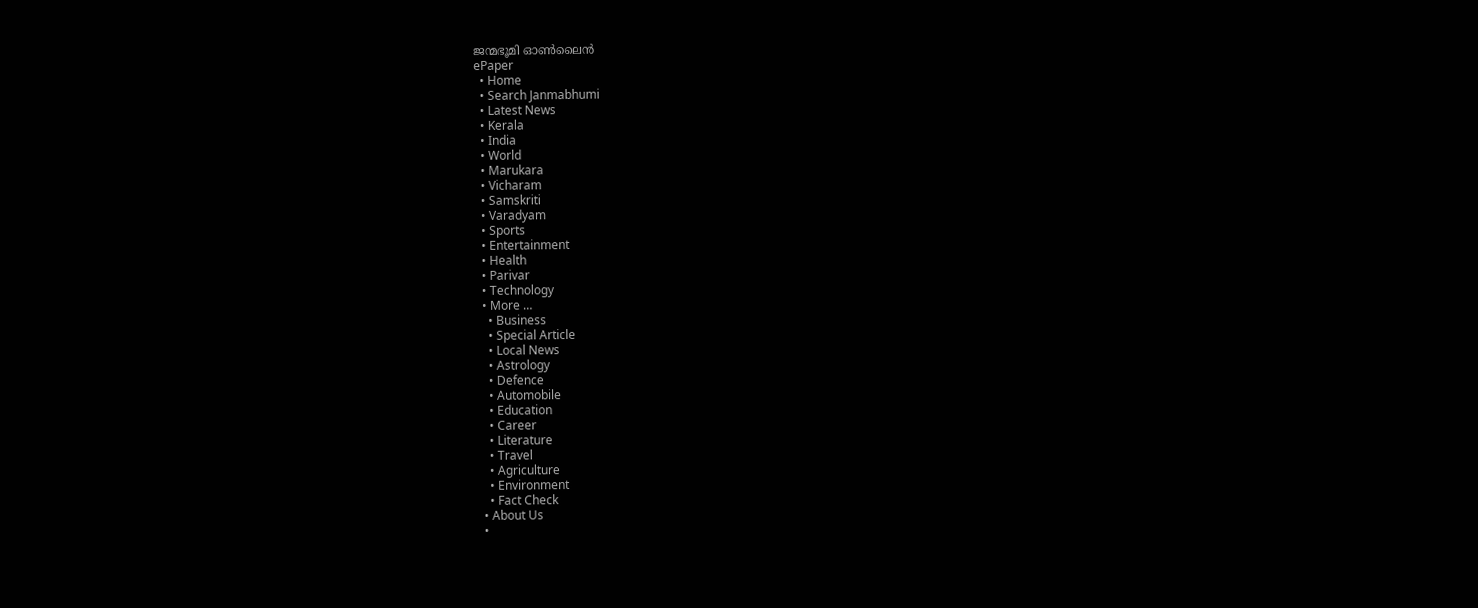ജന്മഭൂമി ഓണ്‍ലൈന്‍
ePaper
  • Home
  • Search Janmabhumi
  • Latest News
  • Kerala
  • India
  • World
  • Marukara
  • Vicharam
  • Samskriti
  • Varadyam
  • Sports
  • Entertainment
  • Health
  • Parivar
  • Technology
  • More …
    • Business
    • Special Article
    • Local News
    • Astrology
    • Defence
    • Automobile
    • Education
    • Career
    • Literature
    • Travel
    • Agriculture
    • Environment
    • Fact Check
  • About Us
  •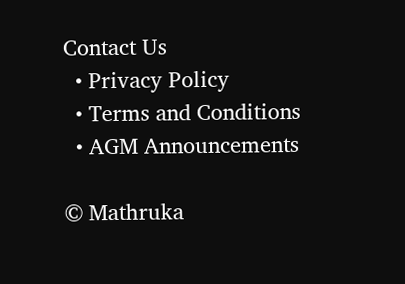Contact Us
  • Privacy Policy
  • Terms and Conditions
  • AGM Announcements

© Mathruka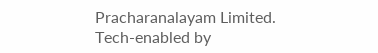Pracharanalayam Limited.
Tech-enabled by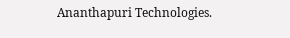Ananthapuri Technologies.